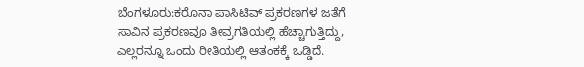ಬೆಂಗಳೂರು:ಕರೊನಾ ಪಾಸಿಟಿವ್ ಪ್ರಕರಣಗಳ ಜತೆಗೆ ಸಾವಿನ ಪ್ರಕರಣವೂ ತೀವ್ರಗತಿಯಲ್ಲಿ ಹೆಚ್ಚಾಗುತ್ತಿದ್ದು, ಎಲ್ಲರನ್ನೂ ಒಂದು ರೀತಿಯಲ್ಲಿ ಆತಂಕಕ್ಕೆ ಒಡ್ಡಿದೆ.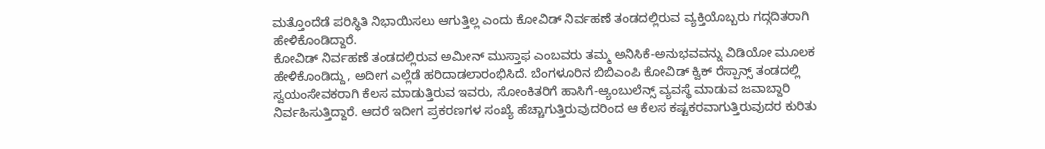ಮತ್ತೊಂದೆಡೆ ಪರಿಸ್ಥಿತಿ ನಿಭಾಯಿಸಲು ಆಗುತ್ತಿಲ್ಲ ಎಂದು ಕೋವಿಡ್ ನಿರ್ವಹಣೆ ತಂಡದಲ್ಲಿರುವ ವ್ಯಕ್ತಿಯೊಬ್ಬರು ಗದ್ಗದಿತರಾಗಿ ಹೇಳಿಕೊಂಡಿದ್ದಾರೆ.
ಕೋವಿಡ್ ನಿರ್ವಹಣೆ ತಂಡದಲ್ಲಿರುವ ಅಮೀನ್ ಮುಸ್ತಾಫ ಎಂಬವರು ತಮ್ಮ ಅನಿಸಿಕೆ-ಅನುಭವವನ್ನು ವಿಡಿಯೋ ಮೂಲಕ ಹೇಳಿಕೊಂಡಿದ್ದು, ಅದೀಗ ಎಲ್ಲೆಡೆ ಹರಿದಾಡಲಾರಂಭಿಸಿದೆ. ಬೆಂಗಳೂರಿನ ಬಿಬಿಎಂಪಿ ಕೋವಿಡ್ ಕ್ವಿಕ್ ರೆಸ್ಪಾನ್ಸ್ ತಂಡದಲ್ಲಿ ಸ್ವಯಂಸೇವಕರಾಗಿ ಕೆಲಸ ಮಾಡುತ್ತಿರುವ ಇವರು, ಸೋಂಕಿತರಿಗೆ ಹಾಸಿಗೆ-ಆ್ಯಂಬುಲೆನ್ಸ್ ವ್ಯವಸ್ಥೆ ಮಾಡುವ ಜವಾಬ್ದಾರಿ ನಿರ್ವಹಿಸುತ್ತಿದ್ದಾರೆ. ಆದರೆ ಇದೀಗ ಪ್ರಕರಣಗಳ ಸಂಖ್ಯೆ ಹೆಚ್ಚಾಗುತ್ತಿರುವುದರಿಂದ ಆ ಕೆಲಸ ಕಷ್ಟಕರವಾಗುತ್ತಿರುವುದರ ಕುರಿತು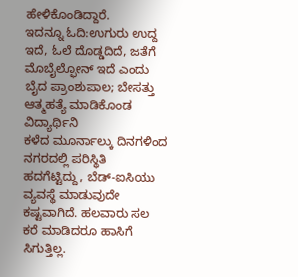ಹೇಳಿಕೊಂಡಿದ್ದಾರೆ.
ಇದನ್ನೂ ಓದಿ:ಉಗುರು ಉದ್ದ ಇದೆ, ಓಲೆ ದೊಡ್ಡದಿದೆ, ಜತೆಗೆ ಮೊಬೈಲ್ಫೋನ್ ಇದೆ ಎಂದು ಬೈದ ಪ್ರಾಂಶುಪಾಲ; ಬೇಸತ್ತು ಆತ್ಮಹತ್ಯೆ ಮಾಡಿಕೊಂಡ ವಿದ್ಯಾರ್ಥಿನಿ
ಕಳೆದ ಮೂರ್ನಾಲ್ಕು ದಿನಗಳಿಂದ ನಗರದಲ್ಲಿ ಪರಿಸ್ಥಿತಿ ಹದಗೆಟ್ಟಿದ್ದು, ಬೆಡ್-ಐಸಿಯು ವ್ಯವಸ್ಥೆ ಮಾಡುವುದೇ ಕಷ್ಟವಾಗಿದೆ. ಹಲವಾರು ಸಲ ಕರೆ ಮಾಡಿದರೂ ಹಾಸಿಗೆ ಸಿಗುತ್ತಿಲ್ಲ.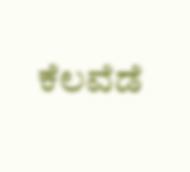ಕೆಲವೆಡೆ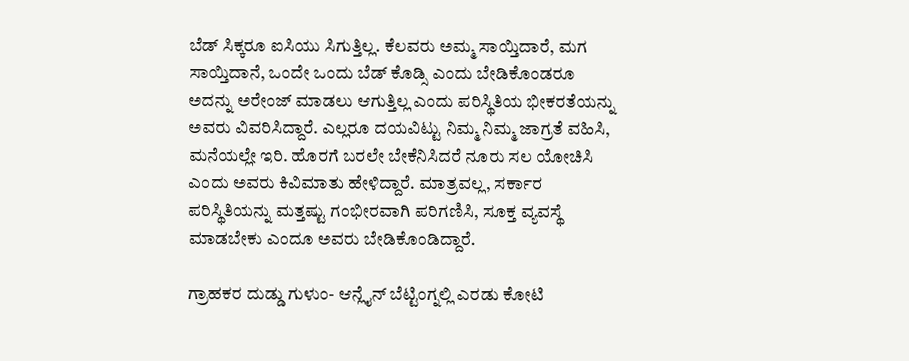ಬೆಡ್ ಸಿಕ್ಕರೂ ಐಸಿಯು ಸಿಗುತ್ತಿಲ್ಲ. ಕೆಲವರು ಅಮ್ಮ ಸಾಯ್ತಿದಾರೆ, ಮಗ ಸಾಯ್ತಿದಾನೆ, ಒಂದೇ ಒಂದು ಬೆಡ್ ಕೊಡ್ಸಿ ಎಂದು ಬೇಡಿಕೊಂಡರೂ ಅದನ್ನು ಅರೇಂಜ್ ಮಾಡಲು ಆಗುತ್ತಿಲ್ಲ ಎಂದು ಪರಿಸ್ಥಿತಿಯ ಭೀಕರತೆಯನ್ನು ಅವರು ವಿವರಿಸಿದ್ದಾರೆ. ಎಲ್ಲರೂ ದಯವಿಟ್ಟು ನಿಮ್ಮ ನಿಮ್ಮ ಜಾಗ್ರತೆ ವಹಿಸಿ, ಮನೆಯಲ್ಲೇ ಇರಿ. ಹೊರಗೆ ಬರಲೇ ಬೇಕೆನಿಸಿದರೆ ನೂರು ಸಲ ಯೋಚಿಸಿ ಎಂದು ಅವರು ಕಿವಿಮಾತು ಹೇಳಿದ್ದಾರೆ. ಮಾತ್ರವಲ್ಲ, ಸರ್ಕಾರ ಪರಿಸ್ಥಿತಿಯನ್ನು ಮತ್ತಷ್ಟು ಗಂಭೀರವಾಗಿ ಪರಿಗಣಿಸಿ, ಸೂಕ್ತ ವ್ಯವಸ್ಥೆ ಮಾಡಬೇಕು ಎಂದೂ ಅವರು ಬೇಡಿಕೊಂಡಿದ್ದಾರೆ.

ಗ್ರಾಹಕರ ದುಡ್ಡು ಗುಳುಂ- ಆನ್ಲೈನ್ ಬೆಟ್ಟಿಂಗ್ನಲ್ಲಿ ಎರಡು ಕೋಟಿ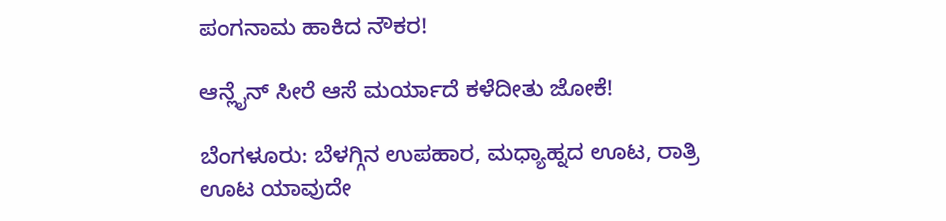ಪಂಗನಾಮ ಹಾಕಿದ ನೌಕರ!

ಆನ್ಲೈನ್ ಸೀರೆ ಆಸೆ ಮರ್ಯಾದೆ ಕಳೆದೀತು ಜೋಕೆ!

ಬೆಂಗಳೂರು: ಬೆಳಗ್ಗಿನ ಉಪಹಾರ, ಮಧ್ಯಾಹ್ನದ ಊಟ, ರಾತ್ರಿ ಊಟ ಯಾವುದೇ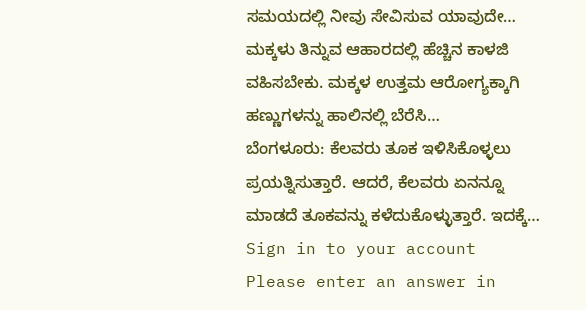ಸಮಯದಲ್ಲಿ ನೀವು ಸೇವಿಸುವ ಯಾವುದೇ…
ಮಕ್ಕಳು ತಿನ್ನುವ ಆಹಾರದಲ್ಲಿ ಹೆಚ್ಚಿನ ಕಾಳಜಿ ವಹಿಸಬೇಕು. ಮಕ್ಕಳ ಉತ್ತಮ ಆರೋಗ್ಯಕ್ಕಾಗಿ ಹಣ್ಣುಗಳನ್ನು ಹಾಲಿನಲ್ಲಿ ಬೆರೆಸಿ…
ಬೆಂಗಳೂರು: ಕೆಲವರು ತೂಕ ಇಳಿಸಿಕೊಳ್ಳಲು ಪ್ರಯತ್ನಿಸುತ್ತಾರೆ. ಆದರೆ, ಕೆಲವರು ಏನನ್ನೂ ಮಾಡದೆ ತೂಕವನ್ನು ಕಳೆದುಕೊಳ್ಳುತ್ತಾರೆ. ಇದಕ್ಕೆ…
Sign in to your account
Please enter an answer in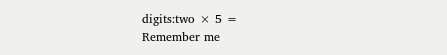digits:two × 5 =
Remember me